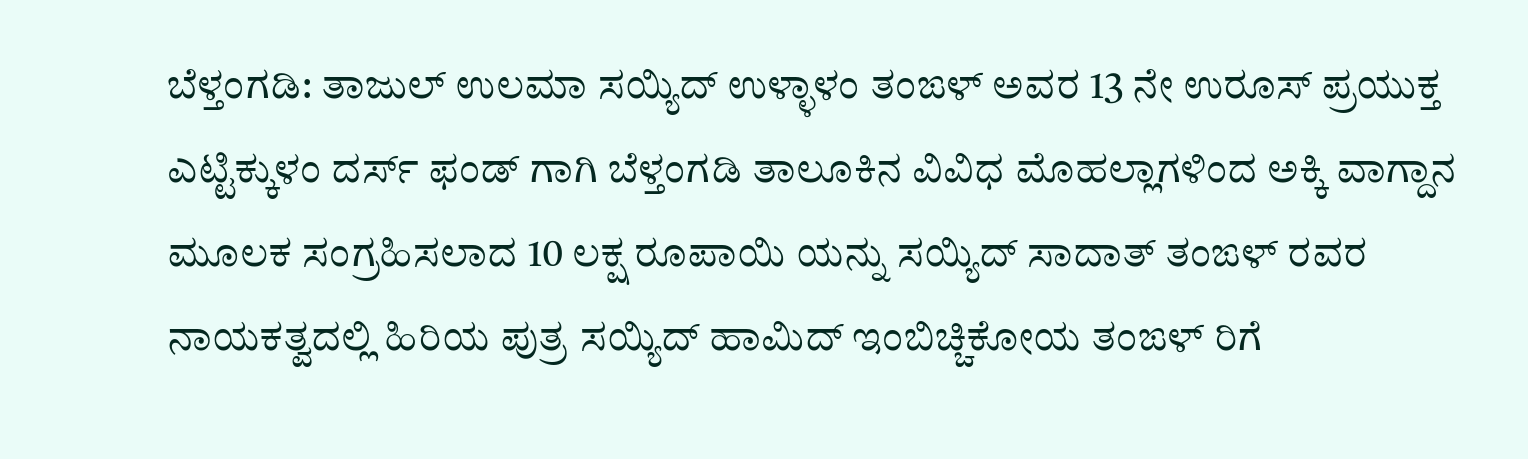ಬೆಳ್ತಂಗಡಿ: ತಾಜುಲ್ ಉಲಮಾ ಸಯ್ಯಿದ್ ಉಳ್ಳಾಳಂ ತಂಙಳ್ ಅವರ 13 ನೇ ಉರೂಸ್ ಪ್ರಯುಕ್ತ ಎಟ್ಟಿಕ್ಕುಳಂ ದರ್ಸ್ ಫಂಡ್ ಗಾಗಿ ಬೆಳ್ತಂಗಡಿ ತಾಲೂಕಿನ ವಿವಿಧ ಮೊಹಲ್ಲಾಗಳಿಂದ ಅಕ್ಕಿ ವಾಗ್ದಾನ ಮೂಲಕ ಸಂಗ್ರಹಿಸಲಾದ 10 ಲಕ್ಷ ರೂಪಾಯಿ ಯನ್ನು ಸಯ್ಯಿದ್ ಸಾದಾತ್ ತಂಙಳ್ ರವರ ನಾಯಕತ್ವದಲ್ಲಿ ಹಿರಿಯ ಪುತ್ರ ಸಯ್ಯಿದ್ ಹಾಮಿದ್ ಇಂಬಿಚ್ಚಿಕೋಯ ತಂಙಳ್ ರಿಗೆ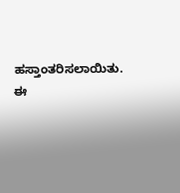ಹಸ್ತಾಂತರಿಸಲಾಯಿತು.
ಈ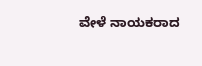ವೇಳೆ ನಾಯಕರಾದ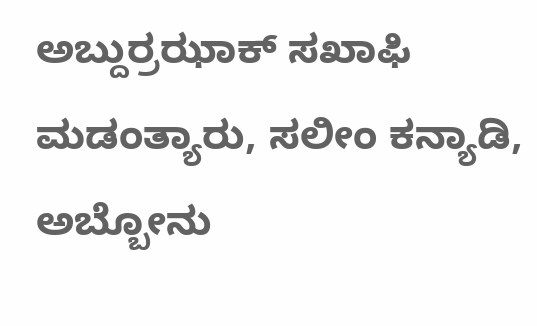ಅಬ್ದುರ್ರಝಾಕ್ ಸಖಾಫಿ ಮಡಂತ್ಯಾರು, ಸಲೀಂ ಕನ್ಯಾಡಿ, ಅಬ್ಬೋನು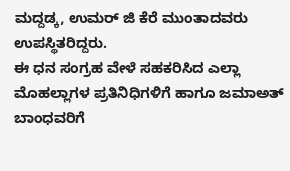ಮದ್ದಡ್ಕ, ಉಮರ್ ಜಿ ಕೆರೆ ಮುಂತಾದವರು ಉಪಸ್ಥಿತರಿದ್ದರು.
ಈ ಧನ ಸಂಗ್ರಹ ವೇಳೆ ಸಹಕರಿಸಿದ ಎಲ್ಲಾ ಮೊಹಲ್ಲಾಗಳ ಪ್ರತಿನಿಧಿಗಳಿಗೆ ಹಾಗೂ ಜಮಾಅತ್ ಬಾಂಧವರಿಗೆ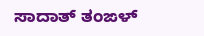ಸಾದಾತ್ ತಂಙಳ್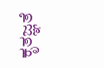ಕೃತಜ್ಞತೆ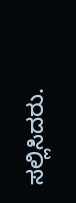ಸಲ್ಲಿಸಿದರು.